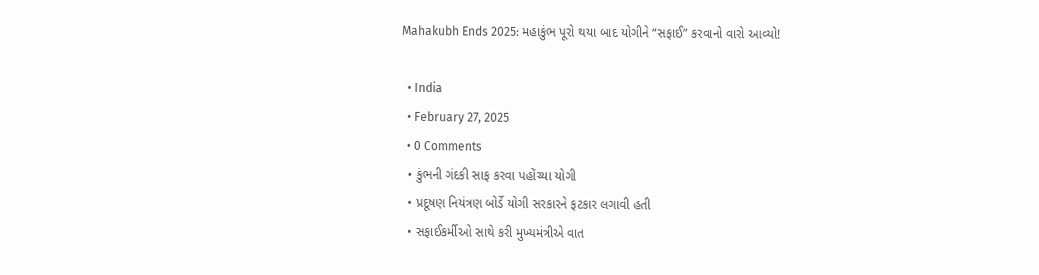Mahakubh Ends 2025: મહાકુંભ પૂરો થયા બાદ યોગીને “સફાઈ” કરવાનો વારો આવ્યો!

  • India
  • February 27, 2025
  • 0 Comments
  • કુંભની ગંદકી સાફ કરવા પહોંચ્યા યોગી
  • પ્રદૂષણ નિયંત્રણ બોર્ડે યોગી સરકારને ફટકાર લગાવી હતી
  • સફાઈકર્મીઓ સાથે કરી મુખ્યમંત્રીએ વાત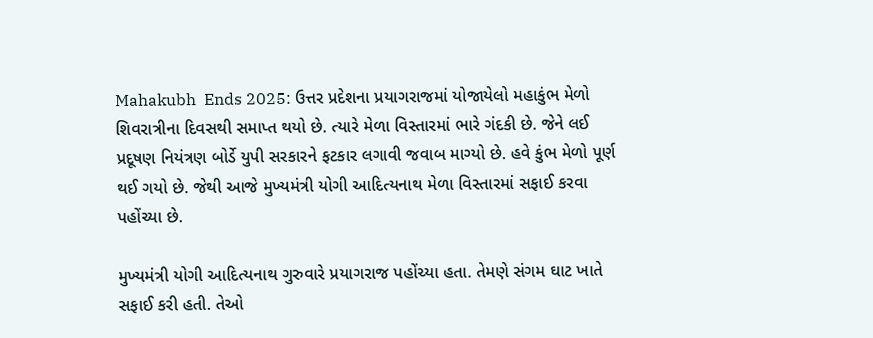Mahakubh  Ends 2025: ઉત્તર પ્રદેશના પ્રયાગરાજમાં યોજાયેલો મહાકુંભ મેળો શિવરાત્રીના દિવસથી સમાપ્ત થયો છે. ત્યારે મેળા વિસ્તારમાં ભારે ગંદકી છે. જેને લઈ પ્રદૂષણ નિયંત્રણ બોર્ડે યુપી સરકારને ફટકાર લગાવી જવાબ માગ્યો છે. હવે કુંભ મેળો પૂર્ણ થઈ ગયો છે. જેથી આજે મુખ્યમંત્રી યોગી આદિત્યનાથ મેળા વિસ્તારમાં સફાઈ કરવા પહોંચ્યા છે.

મુખ્યમંત્રી યોગી આદિત્યનાથ ગુરુવારે પ્રયાગરાજ પહોંચ્યા હતા. તેમણે સંગમ ઘાટ ખાતે સફાઈ કરી હતી. તેઓ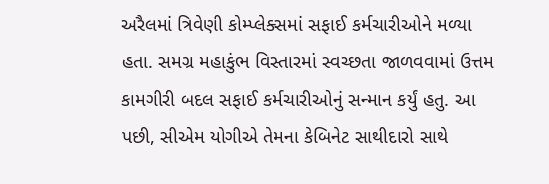અરૈલમાં ત્રિવેણી કોમ્પ્લેક્સમાં સફાઈ કર્મચારીઓને મળ્યા હતા. સમગ્ર મહાકુંભ વિસ્તારમાં સ્વચ્છતા જાળવવામાં ઉત્તમ કામગીરી બદલ સફાઈ કર્મચારીઓનું સન્માન કર્યું હતુ. આ પછી, સીએમ યોગીએ તેમના કેબિનેટ સાથીદારો સાથે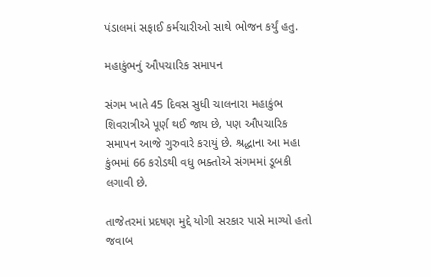પંડાલમાં સફાઈ કર્મચારીઓ સાથે ભોજન કર્યું હતુ.

મહાકુંભનું ઔપચારિક સમાપન

સંગમ ખાતે 45 દિવસ સુધી ચાલનારા મહાકુંભ શિવરાત્રીએ પૂર્ણ થઈ જાય છે, પણ ઔપચારિક સમાપન આજે ગુરુવારે કરાયું છે. શ્રદ્ધાના આ મહા કુંભમાં 66 કરોડથી વધુ ભક્તોએ સંગમમાં ડૂબકી લગાવી છે.

તાજેતરમાં પ્રદષણ મુદ્દે યોગી સરકાર પાસે માગ્યો હતો જવાબ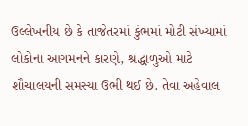ઉલ્લેખનીય છે કે તાજેતરમાં કુંભમાં મોટી સંખ્યામાં લોકોના આગમનને કારણે, શ્રદ્ધાળુઓ માટે શૌચાલયની સમસ્યા ઉભી થઈ છે. તેવા અહેવાલ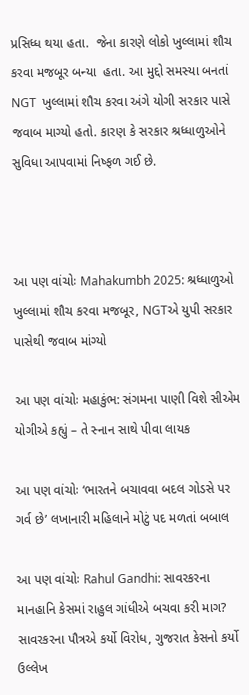પ્રસિધ્ધ થયા હતા.  જેના કારણે લોકો ખુલ્લામાં શૌચ કરવા મજબૂર બન્યા  હતા. આ મુદ્દો સમસ્યા બનતાં NGT  ખુલ્લામાં શૌચ કરવા અંગે યોગી સરકાર પાસે જવાબ માગ્યો હતો. કારણ કે સરકાર શ્રધ્ધાળુઓને સુવિધા આપવામાં નિષ્ફળ ગઈ છે.



આ પણ વાંચોઃ Mahakumbh 2025: શ્રધ્ધાળુઓ ખુલ્લામાં શૌચ કરવા મજબૂર, NGTએ યુપી સરકાર પાસેથી જવાબ માંગ્યો

આ પણ વાંચોઃ મહાકુંભ: સંગમના પાણી વિશે સીએમ યોગીએ કહ્યું – તે સ્નાન સાથે પીવા લાયક

આ પણ વાંચોઃ ‘ભારતને બચાવવા બદલ ગોડસે પર ગર્વ છે’ લખાનારી મહિલાને મોટું પદ મળતાં બબાલ

આ પણ વાંચોઃ Rahul Gandhi: સાવરકરના માનહાનિ કેસમાં રાહુલ ગાંધીએ બચવા કરી માગ? સાવરકરના પૌત્રએ કર્યો વિરોધ, ગુજરાત કેસનો કર્યો ઉલ્લેખ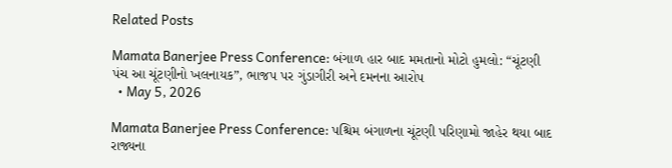Related Posts

Mamata Banerjee Press Conference: બંગાળ હાર બાદ મમતાનો મોટો હુમલો: “ચૂંટણી પંચ આ ચૂંટણીનો ખલનાયક”, ભાજપ પર ગુંડાગીરી અને દમનના આરોપ
  • May 5, 2026

Mamata Banerjee Press Conference: પશ્ચિમ બંગાળના ચૂંટણી પરિણામો જાહેર થયા બાદ રાજ્યના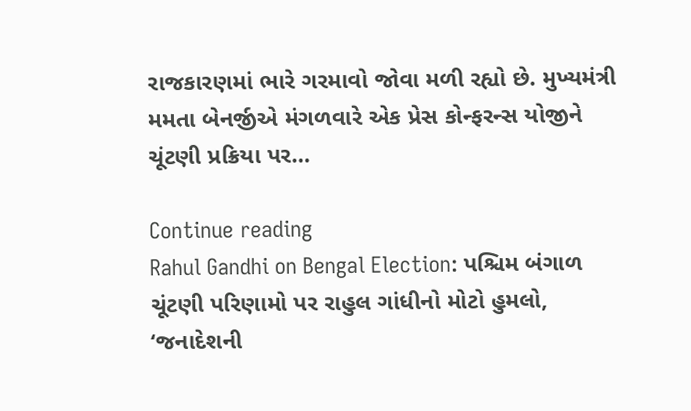રાજકારણમાં ભારે ગરમાવો જોવા મળી રહ્યો છે. મુખ્યમંત્રી મમતા બેનર્જીએ મંગળવારે એક પ્રેસ કોન્ફરન્સ યોજીને ચૂંટણી પ્રક્રિયા પર…

Continue reading
Rahul Gandhi on Bengal Election: પશ્ચિમ બંગાળ ચૂંટણી પરિણામો પર રાહુલ ગાંધીનો મોટો હુમલો, ‘જનાદેશની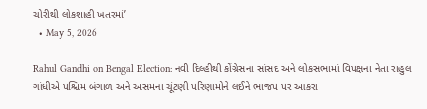ચોરીથી લોકશાહી ખતરમાં’
  • May 5, 2026

Rahul Gandhi on Bengal Election: નવી દિલ્હીથી કોંગ્રેસના સાંસદ અને લોકસભામાં વિપક્ષના નેતા રાહુલ ગાંધીએ પશ્ચિમ બંગાળ અને અસમના ચૂંટણી પરિણામોને લઈને ભાજપ પર આકરા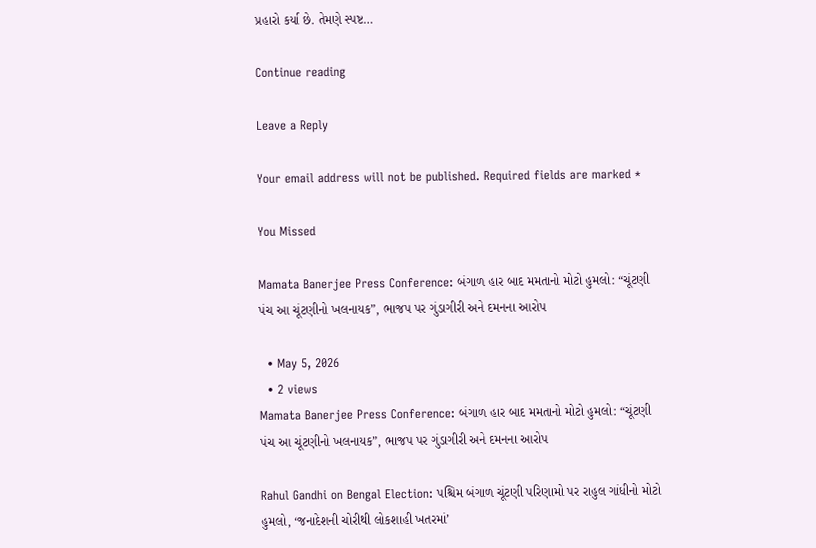પ્રહારો કર્યા છે. તેમણે સ્પષ્ટ…

Continue reading

Leave a Reply

Your email address will not be published. Required fields are marked *

You Missed

Mamata Banerjee Press Conference: બંગાળ હાર બાદ મમતાનો મોટો હુમલો: “ચૂંટણી પંચ આ ચૂંટણીનો ખલનાયક”, ભાજપ પર ગુંડાગીરી અને દમનના આરોપ

  • May 5, 2026
  • 2 views
Mamata Banerjee Press Conference: બંગાળ હાર બાદ મમતાનો મોટો હુમલો: “ચૂંટણી પંચ આ ચૂંટણીનો ખલનાયક”, ભાજપ પર ગુંડાગીરી અને દમનના આરોપ

Rahul Gandhi on Bengal Election: પશ્ચિમ બંગાળ ચૂંટણી પરિણામો પર રાહુલ ગાંધીનો મોટો હુમલો, ‘જનાદેશની ચોરીથી લોકશાહી ખતરમાં’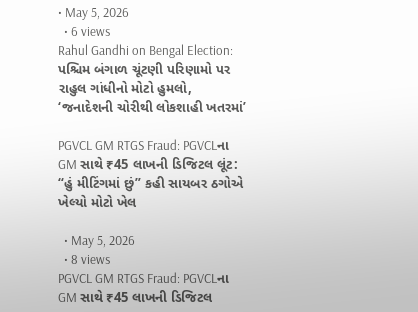• May 5, 2026
  • 6 views
Rahul Gandhi on Bengal Election: પશ્ચિમ બંગાળ ચૂંટણી પરિણામો પર રાહુલ ગાંધીનો મોટો હુમલો, ‘જનાદેશની ચોરીથી લોકશાહી ખતરમાં’

PGVCL GM RTGS Fraud: PGVCLના GM સાથે ₹45 લાખની ડિજિટલ લૂંટ: “હું મીટિંગમાં છું” કહી સાયબર ઠગોએ ખેલ્યો મોટો ખેલ

  • May 5, 2026
  • 8 views
PGVCL GM RTGS Fraud: PGVCLના GM સાથે ₹45 લાખની ડિજિટલ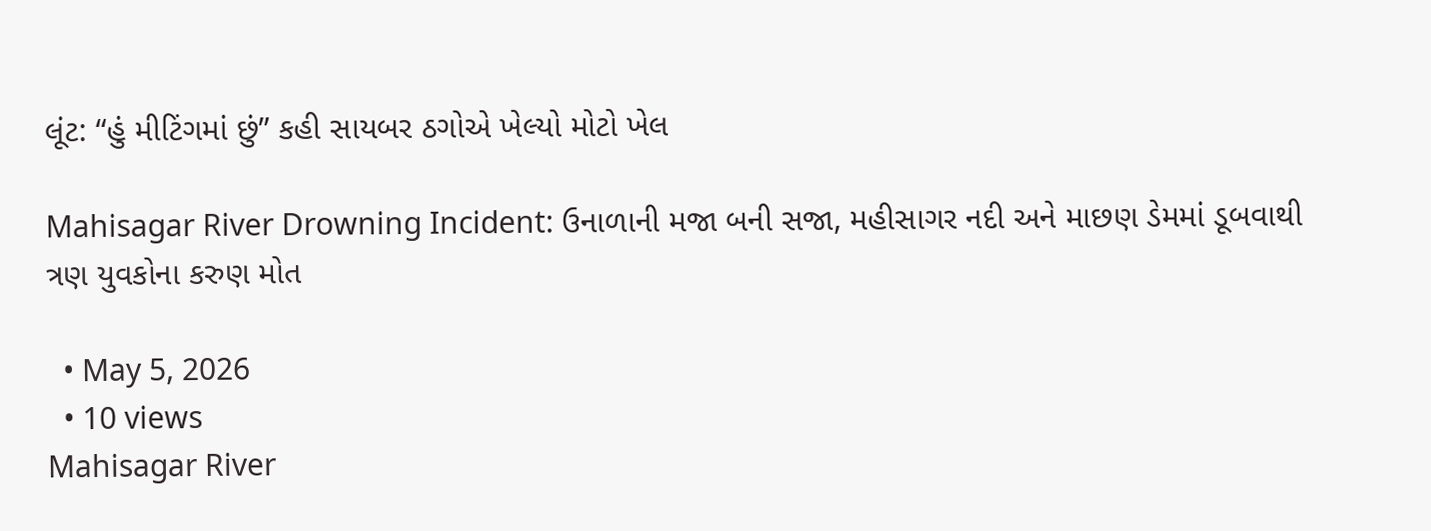લૂંટ: “હું મીટિંગમાં છું” કહી સાયબર ઠગોએ ખેલ્યો મોટો ખેલ

Mahisagar River Drowning Incident: ઉનાળાની મજા બની સજા, મહીસાગર નદી અને માછણ ડેમમાં ડૂબવાથી ત્રણ યુવકોના કરુણ મોત

  • May 5, 2026
  • 10 views
Mahisagar River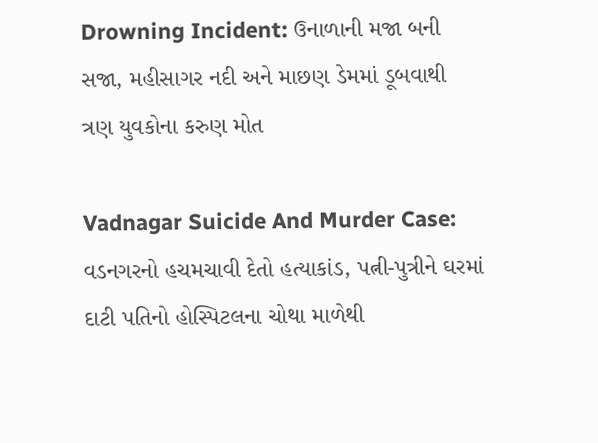Drowning Incident: ઉનાળાની મજા બની સજા, મહીસાગર નદી અને માછણ ડેમમાં ડૂબવાથી ત્રણ યુવકોના કરુણ મોત

Vadnagar Suicide And Murder Case: વડનગરનો હચમચાવી દેતો હત્યાકાંડ, પત્ની-પુત્રીને ઘરમાં દાટી પતિનો હોસ્પિટલના ચોથા માળેથી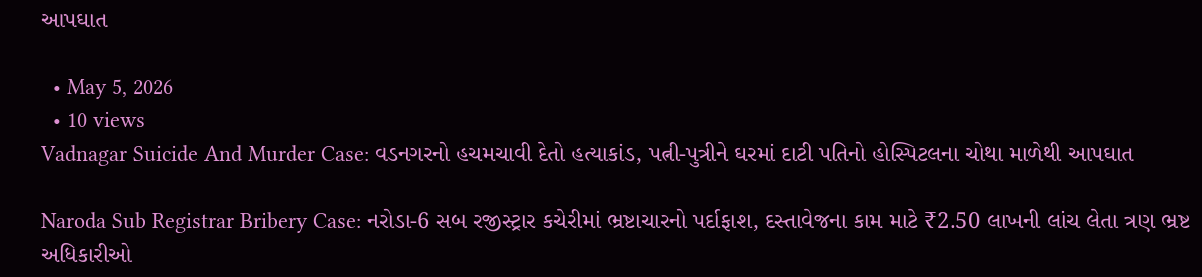આપઘાત

  • May 5, 2026
  • 10 views
Vadnagar Suicide And Murder Case: વડનગરનો હચમચાવી દેતો હત્યાકાંડ, પત્ની-પુત્રીને ઘરમાં દાટી પતિનો હોસ્પિટલના ચોથા માળેથી આપઘાત

Naroda Sub Registrar Bribery Case: નરોડા-6 સબ રજીસ્ટ્રાર કચેરીમાં ભ્રષ્ટાચારનો પર્દાફાશ, દસ્તાવેજના કામ માટે ₹2.50 લાખની લાંચ લેતા ત્રણ ભ્રષ્ટ અધિકારીઓ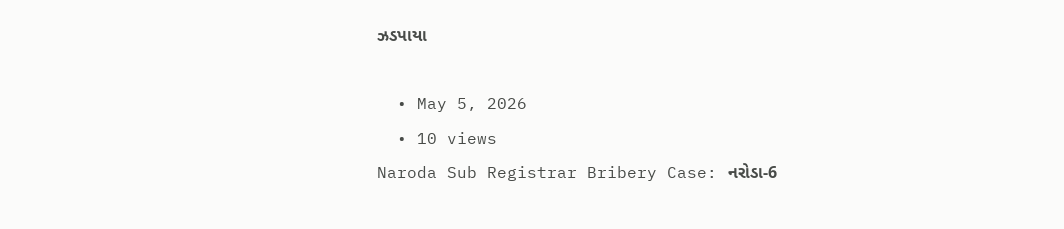ઝડપાયા

  • May 5, 2026
  • 10 views
Naroda Sub Registrar Bribery Case: નરોડા-6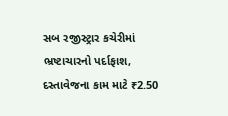સબ રજીસ્ટ્રાર કચેરીમાં ભ્રષ્ટાચારનો પર્દાફાશ, દસ્તાવેજના કામ માટે ₹2.50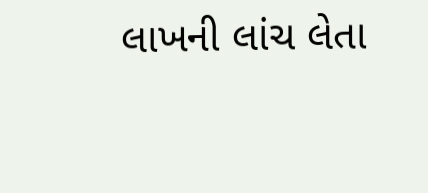લાખની લાંચ લેતા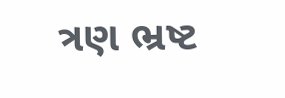ત્રણ ભ્રષ્ટ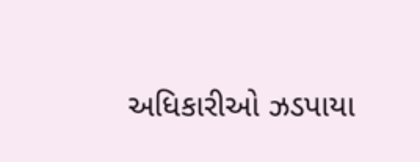અધિકારીઓ ઝડપાયા